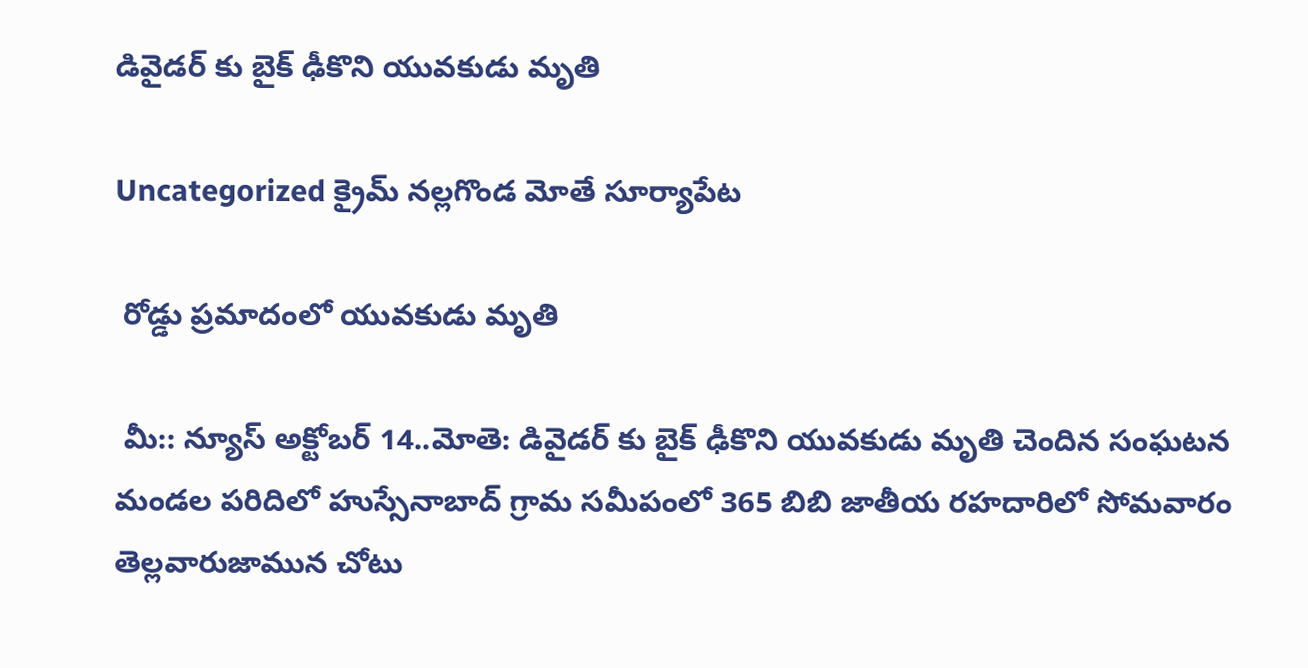డివైడర్ కు బైక్ ఢీకొని యువకుడు మృతి

Uncategorized క్రైమ్ నల్లగొండ మోతే సూర్యాపేట

 రోడ్డు ప్రమాదంలో యువకుడు మృతి

 మీ:: న్యూస్ అక్టోబర్ 14..మోతె: డివైడర్ కు బైక్ ఢీకొని యువకుడు మృతి చెందిన సంఘటన మండల పరిదిలో హుస్సేనాబాద్ గ్రామ సమీపంలో 365 బిబి జాతీయ రహదారిలో సోమవారం తెల్లవారుజామున చోటు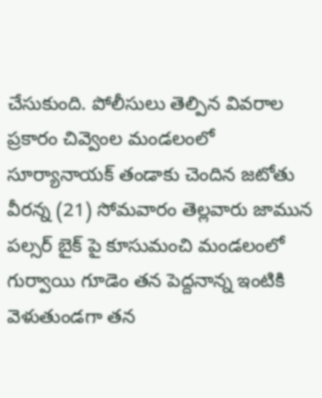చేసుకుంది. పోలీసులు తెల్పిన వివరాల ప్రకారం చివ్వెంల మండలంలో సూర్యానాయక్ తండాకు చెందిన జటోతు వీరన్న (21) సోమవారం తెల్లవారు జామున పల్సర్ బైక్ పై కూసుమంచి మండలంలో గుర్వాయి గూడెం తన పెద్దనాన్న ఇంటికి వెళుతుండగా తన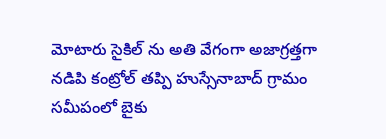మోటారు సైకిల్ ను అతి వేగంగా అజాగ్రత్తగా నడిపి కంట్రోల్ తప్పి హుస్సేనాబాద్ గ్రామం సమీపంలో బైకు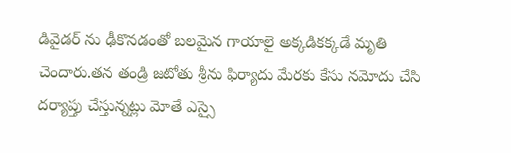డివైడర్ ను ఢీకొనడంతో బలమైన గాయాలై అక్కడికక్కడే మృతి చెందారు.తన తండ్రి జటోతు శ్రీను ఫిర్యాదు మేరకు కేసు నమోదు చేసి దర్యాప్తు చేస్తున్నట్లు మోతే ఎస్సై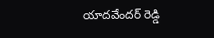యాదవేందర్ రెడ్డి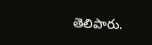తెలిపారు.